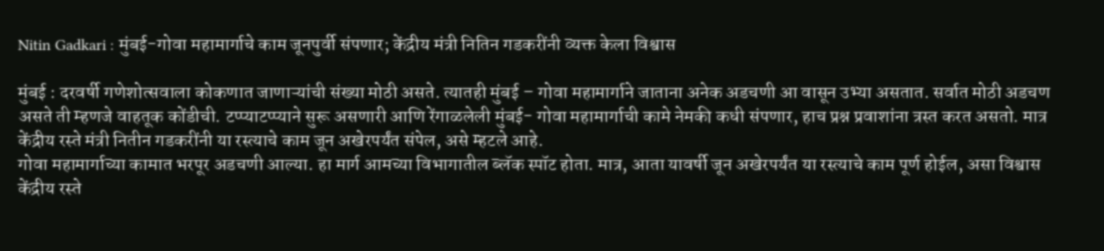Nitin Gadkari : मुंबई-गोवा महामार्गाचे काम जूनपुर्वी संपणार; केंद्रीय मंत्री नितिन गडकरींनी व्यक्त केला विश्वास

मुंबई : दरवर्षी गणेशोत्सवाला कोकणात जाणाऱ्यांची संख्या मोठी असते. त्यातही मुंबई – गोवा महामार्गाने जाताना अनेक अडचणी आ वासून उभ्या असतात. सर्वात मोठी अडचण असते ती म्हणजे वाहतूक कोंडीची. टप्प्याटप्प्याने सुरू असणारी आणि रेंगाळलेली मुंबई- गोवा महामार्गाची कामे नेमकी कधी संपणार, हाच प्रश्न प्रवाशांना त्रस्त करत असतो. मात्र केंद्रीय रस्ते मंत्री नितीन गडकरींनी या रस्त्याचे काम जून अखेरपर्यंत संपेल, असे म्हटले आहे.
गोवा महामार्गाच्या कामात भरपूर अडचणी आल्या. हा मार्ग आमच्या विभागातील ब्लॅक स्पॉट होता. मात्र, आता यावर्षी जून अखेरपर्यंत या रस्त्याचे काम पूर्ण होईल, असा विश्वास केंद्रीय रस्ते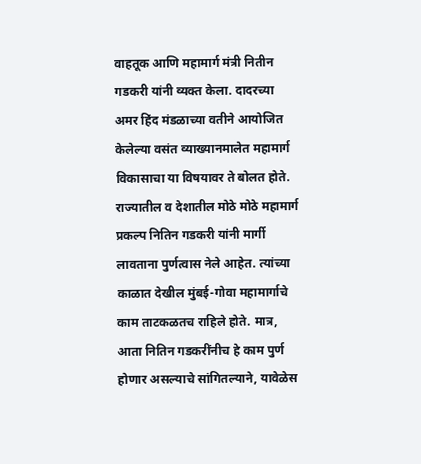वाहतूक आणि महामार्ग मंत्री नितीन गडकरी यांनी व्यक्त केला. दादरच्या अमर हिंद मंडळाच्या वतीने आयोजित केलेल्या वसंत व्याख्यानमालेत महामार्ग विकासाचा या विषयावर ते बोलत होते.
राज्यातील व देशातील मोठे मोठे महामार्ग प्रकल्प नितिन गडकरी यांनी मार्गी लावताना पुर्णत्वास नेले आहेत. त्यांच्या काळात देखील मुंबई-गोवा महामार्गाचे काम ताटकळतच राहिले होते. मात्र, आता नितिन गडकरींनीच हे काम पुर्ण होणार असल्याचे सांगितल्याने, यावेळेस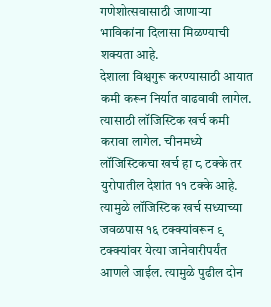गणेशोत्सवासाठी जाणाऱ्या भाविकांना दिलासा मिळण्याची शक्यता आहे.
देशाला विश्वगुरू करण्यासाठी आयात कमी करून निर्यात वाढवावी लागेल. त्यासाठी लॉजिस्टिक खर्च कमी करावा लागेल. चीनमध्ये लॉजिस्टिकचा खर्च हा ८ टक्के तर युरोपातील देशांत ११ टक्के आहे. त्यामुळे लॉजिस्टिक खर्च सध्याच्या जवळपास १६ टक्क्यांवरून ९ टक्क्यांवर येत्या जानेवारीपर्यंत आणले जाईल. त्यामुळे पुढील दोन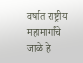वर्षात राष्ट्रीय महामार्गांचे जाळे हे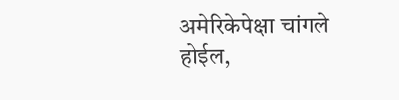अमेरिकेपेक्षा चांगले होईल,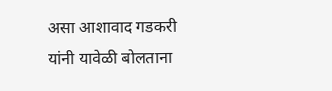असा आशावाद गडकरी यांनी यावेळी बोलताना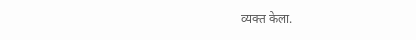व्यक्त केला.